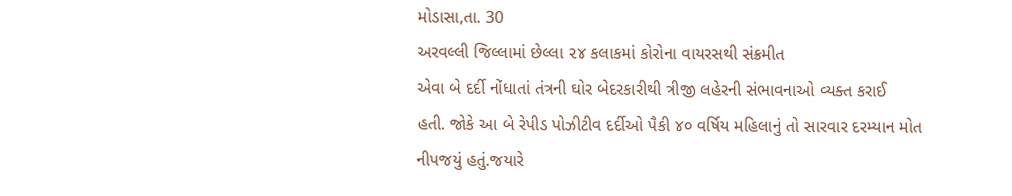મોડાસા,તા. 30
અરવલ્લી જિલ્લામાં છેલ્લા ૨૪ કલાકમાં કોરોના વાયરસથી સંક્રમીત
એવા બે દર્દી નોંધાતાં તંત્રની ઘોર બેદરકારીથી ત્રીજી લહેરની સંભાવનાઓ વ્યક્ત કરાઈ
હતી. જોકે આ બે રેપીડ પોઝીટીવ દર્દીઓ પૈકી ૪૦ વર્ષિય મહિલાનું તો સારવાર દરમ્યાન મોત
નીપજયું હતું.જયારે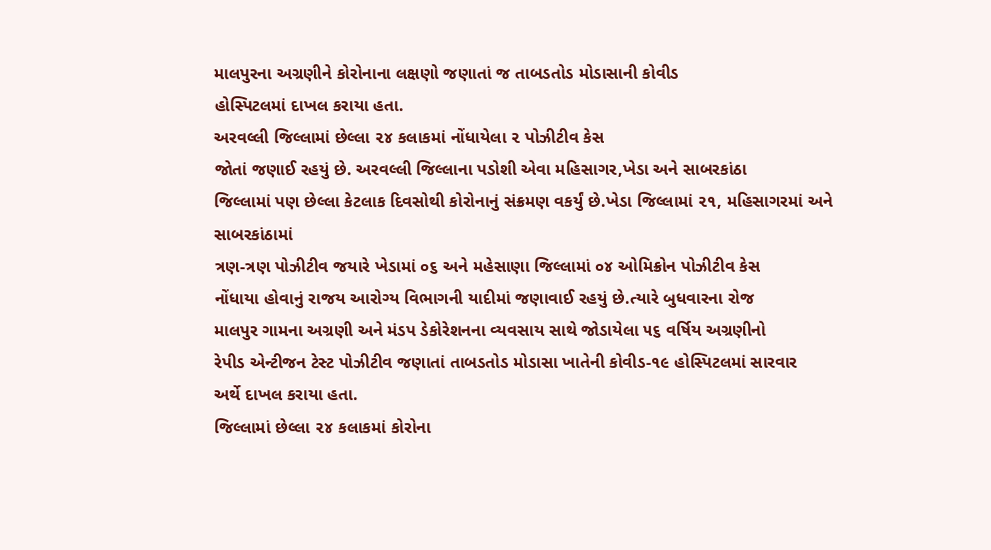માલપુરના અગ્રણીને કોરોનાના લક્ષણો જણાતાં જ તાબડતોડ મોડાસાની કોવીડ
હોસ્પિટલમાં દાખલ કરાયા હતા.
અરવલ્લી જિલ્લામાં છેલ્લા ૨૪ કલાકમાં નોંધાયેલા ૨ પોઝીટીવ કેસ
જોતાં જણાઈ રહયું છે. અરવલ્લી જિલ્લાના પડોશી એવા મહિસાગર,ખેડા અને સાબરકાંઠા
જિલ્લામાં પણ છેલ્લા કેટલાક દિવસોથી કોરોનાનું સંક્રમણ વકર્યું છે.ખેડા જિલ્લામાં ૨૧, મહિસાગરમાં અને સાબરકાંઠામાં
ત્રણ-ત્રણ પોઝીટીવ જયારે ખેડામાં ૦૬ અને મહેસાણા જિલ્લામાં ૦૪ ઓમિક્રોન પોઝીટીવ કેસ
નોંધાયા હોવાનું રાજય આરોગ્ય વિભાગની યાદીમાં જણાવાઈ રહયું છે.ત્યારે બુધવારના રોજ
માલપુર ગામના અગ્રણી અને મંડપ ડેકોરેશનના વ્યવસાય સાથે જોડાયેલા ૫૬ વર્ષિય અગ્રણીનો
રેપીડ એન્ટીજન ટેસ્ટ પોઝીટીવ જણાતાં તાબડતોડ મોડાસા ખાતેની કોવીડ-૧૯ હોસ્પિટલમાં સારવાર
અર્થે દાખલ કરાયા હતા.
જિલ્લામાં છેલ્લા ૨૪ કલાકમાં કોરોના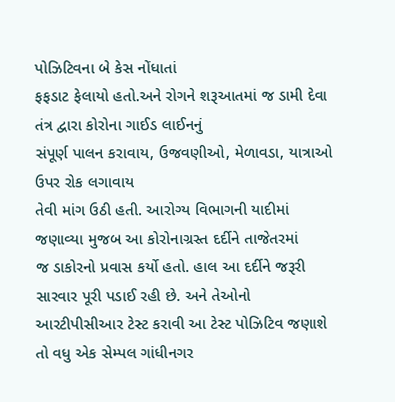પોઝિટિવના બે કેસ નોંધાતાં
ફફડાટ ફેલાયો હતો.અને રોગને શરૂઆતમાં જ ડામી દેવા તંત્ર દ્વારા કોરોના ગાઈડ લાઈનનું
સંપૂર્ણ પાલન કરાવાય, ઉજવણીઓ, મેળાવડા, યાત્રાઓ ઉપર રોક લગાવાય
તેવી માંગ ઉઠી હતી. આરોગ્ય વિભાગની યાદીમાં જણાવ્યા મુજબ આ કોરોનાગ્રસ્ત દર્દીને તાજેતરમાં
જ ડાકોરનો પ્રવાસ કર્યો હતો. હાલ આ દર્દીને જરૂરી સારવાર પૂરી પડાઈ રહી છે. અને તેઓનો
આરટીપીસીઆર ટેસ્ટ કરાવી આ ટેસ્ટ પોઝિટિવ જણાશે તો વધુ એક સેમ્પલ ગાંધીનગર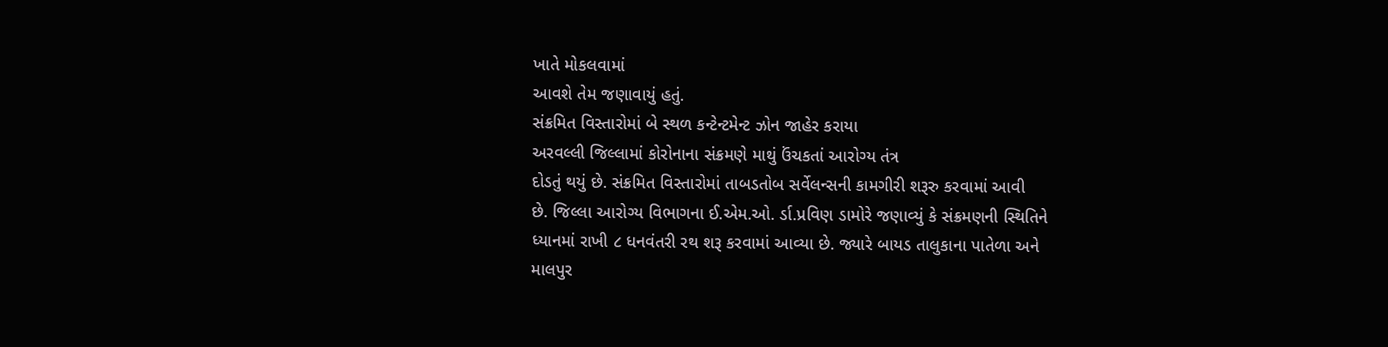ખાતે મોકલવામાં
આવશે તેમ જણાવાયું હતું.
સંક્રમિત વિસ્તારોમાં બે સ્થળ કન્ટેન્ટમેન્ટ ઝોન જાહેર કરાયા
અરવલ્લી જિલ્લામાં કોરોનાના સંક્રમણે માથું ઉંચકતાં આરોગ્ય તંત્ર
દોડતું થયું છે. સંક્રમિત વિસ્તારોમાં તાબડતોબ સર્વેલન્સની કામગીરી શરૂરુ કરવામાં આવી
છે. જિલ્લા આરોગ્ય વિભાગના ઈ.એમ.ઓ. ર્ડા.પ્રવિણ ડામોરે જણાવ્યું કે સંક્રમણની સ્થિતિને
ધ્યાનમાં રાખી ૮ ધનવંતરી રથ શરૂ કરવામાં આવ્યા છે. જ્યારે બાયડ તાલુકાના પાતેળા અને
માલપુર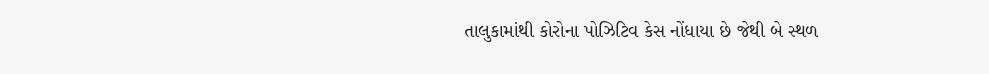તાલુકામાંથી કોરોના પોઝિટિવ કેસ નોંધાયા છે જેથી બે સ્થળ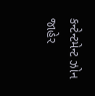કન્ટેન્ટમેન્ટ ઝોન
જાહેર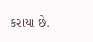કરાયા છે.